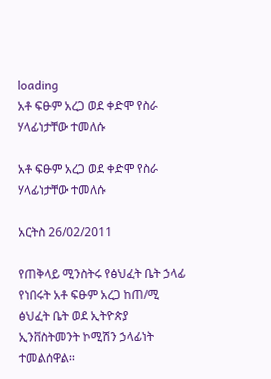loading
አቶ ፍፁም አረጋ ወደ ቀድሞ የስራ ሃላፊነታቸው ተመለሱ

አቶ ፍፁም አረጋ ወደ ቀድሞ የስራ ሃላፊነታቸው ተመለሱ

አርትስ 26/02/2011

የጠቅላይ ሚንስትሩ የፅህፈት ቤት ኃላፊ የነበሩት አቶ ፍፁም አረጋ ከጠ/ሚ ፅህፈት ቤት ወደ ኢትዮጵያ ኢንቨስትመንት ኮሚሽን ኃላፊነት ተመልሰዋል፡፡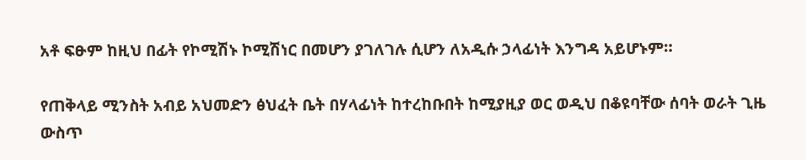አቶ ፍፁም ከዚህ በፊት የኮሚሽኑ ኮሚሽነር በመሆን ያገለገሉ ሲሆን ለአዲሱ ኃላፊነት እንግዳ አይሆኑም።

የጠቅላይ ሚንስት አብይ አህመድን ፅህፈት ቤት በሃላፊነት ከተረከቡበት ከሚያዚያ ወር ወዲህ በቆዩባቸው ሰባት ወራት ጊዜ ውስጥ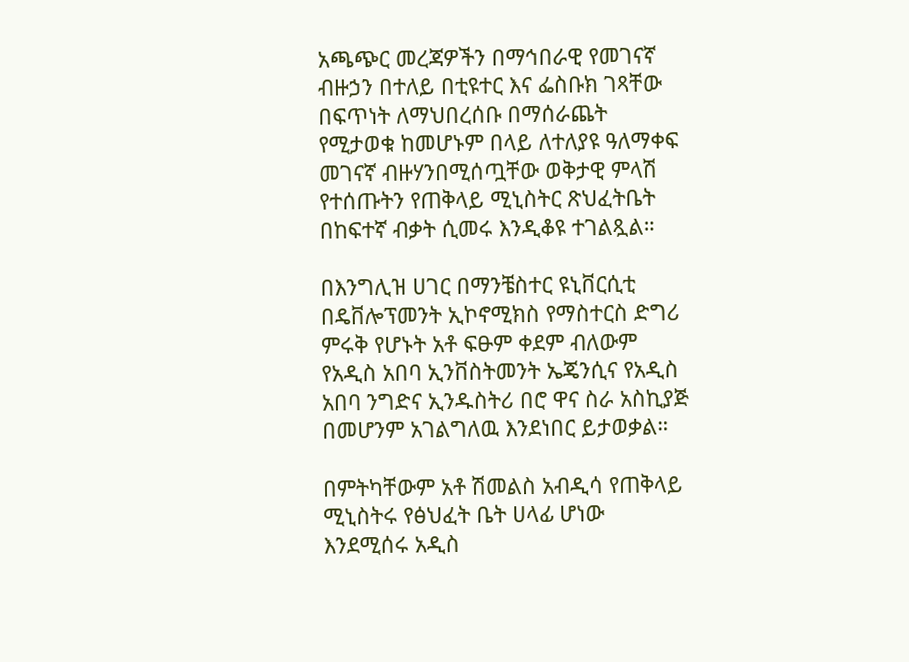አጫጭር መረጃዎችን በማኅበራዊ የመገናኛ ብዙኃን በተለይ በቲዩተር እና ፌስቡክ ገጻቸው በፍጥነት ለማህበረሰቡ በማሰራጨት የሚታወቁ ከመሆኑም በላይ ለተለያዩ ዓለማቀፍ መገናኛ ብዙሃንበሚሰጧቸው ወቅታዊ ምላሽ የተሰጡትን የጠቅላይ ሚኒስትር ጽህፈትቤት በከፍተኛ ብቃት ሲመሩ እንዲቆዩ ተገልጿል።

በእንግሊዝ ሀገር በማንቼስተር ዩኒቨርሲቲ በዴቨሎፕመንት ኢኮኖሚክስ የማስተርስ ድግሪ ምሩቅ የሆኑት አቶ ፍፁም ቀደም ብለውም የአዲስ አበባ ኢንቨስትመንት ኤጄንሲና የአዲስ አበባ ንግድና ኢንዱስትሪ በሮ ዋና ስራ አስኪያጅ በመሆንም አገልግለዉ እንደነበር ይታወቃል።

በምትካቸውም አቶ ሽመልስ አብዲሳ የጠቅላይ ሚኒስትሩ የፅህፈት ቤት ሀላፊ ሆነው እንደሚሰሩ አዲስ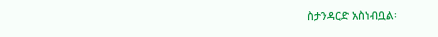ስታንዳርድ አስነብቧል፡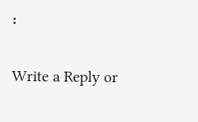፡

Write a Reply or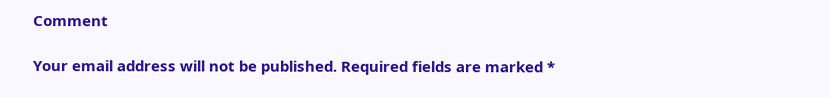Comment

Your email address will not be published. Required fields are marked *